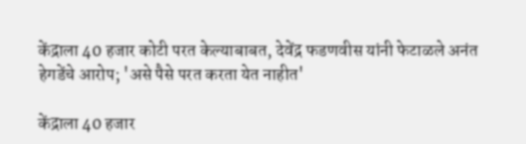केंद्राला 40 हजार कोटी परत केल्याबाबत, देवेंद्र फडणवीस यांनी फेटाळले अनंत हेगडेंचे आरोप; 'असे पैसे परत करता येत नाहीत'

केंद्राला 40 हजार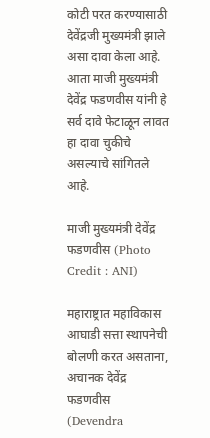कोटी परत करण्यासाठी देवेंद्रजी मुख्यमंत्री झाले असा दावा केला आहे. आता माजी मुख्यमंत्री देवेंद्र फडणवीस यांनी हे सर्व दावे फेटाळून लावत हा दावा चुकीचे असल्याचे सांगितले आहे.

माजी मुख्यमंत्री देवेंद्र फडणवीस (Photo Credit : ANI)

महाराष्ट्रात महाविकास आघाडी सत्ता स्थापनेची बोलणी करत असताना, अचानक देवेंद्र फडणवीस (Devendra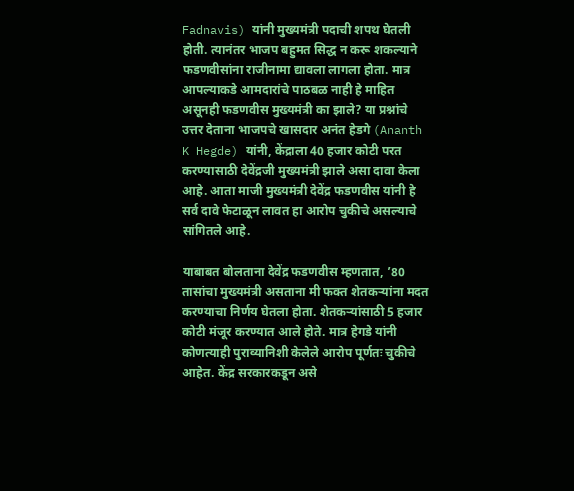Fadnavis) यांनी मुख्यमंत्री पदाची शपथ घेतली होती. त्यानंतर भाजप बहुमत सिद्ध न करू शकल्याने फडणवीसांना राजीनामा द्यावला लागला होता. मात्र आपल्याकडे आमदारांचे पाठबळ नाही हे माहित असूनही फडणवीस मुख्यमंत्री का झाले? या प्रश्नांचे उत्तर देताना भाजपचे खासदार अनंत हेडगे (Ananth K Hegde) यांनी, केंद्राला 40 हजार कोटी परत करण्यासाठी देवेंद्रजी मुख्यमंत्री झाले असा दावा केला आहे. आता माजी मुख्यमंत्री देवेंद्र फडणवीस यांनी हे सर्व दावे फेटाळून लावत हा आरोप चुकीचे असल्याचे सांगितले आहे.

याबाबत बोलताना देवेंद्र फडणवीस म्हणतात, ’80 तासांचा मुख्यमंत्री असताना मी फक्त शेतकऱ्यांना मदत करण्याचा निर्णय घेतला होता. शेतकऱ्यांसाठी 5 हजार कोटी मंजूर करण्यात आले होते. मात्र हेगडे यांनी कोणत्याही पुराव्यानिशी केलेले आरोप पूर्णतः चुकीचे आहेत. केंद्र सरकारकडून असे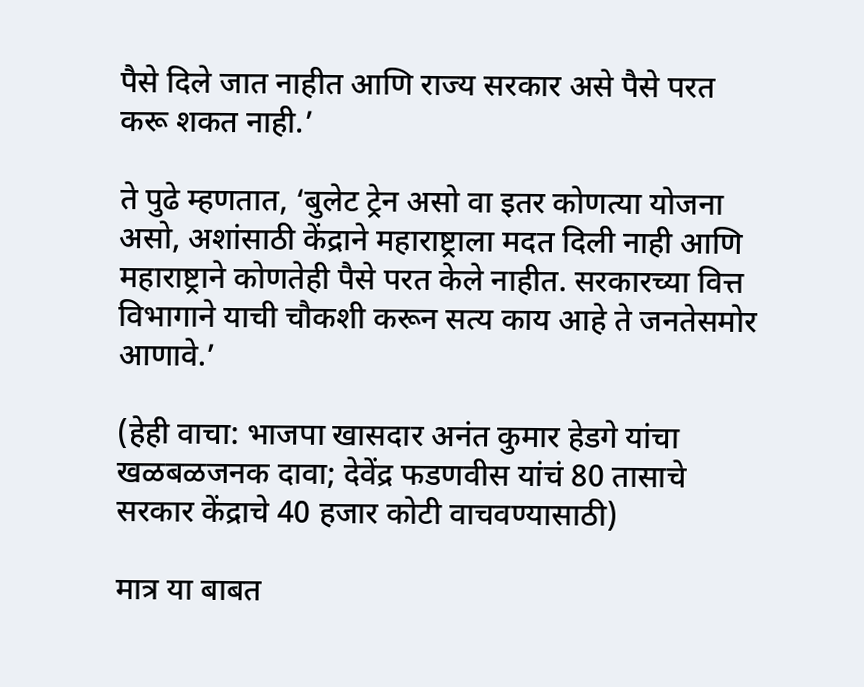पैसे दिले जात नाहीत आणि राज्य सरकार असे पैसे परत करू शकत नाही.’

ते पुढे म्हणतात, ‘बुलेट ट्रेन असो वा इतर कोणत्या योजना असो, अशांसाठी केंद्राने महाराष्ट्राला मदत दिली नाही आणि महाराष्ट्राने कोणतेही पैसे परत केले नाहीत. सरकारच्या वित्त विभागाने याची चौकशी करून सत्य काय आहे ते जनतेसमोर आणावे.’

(हेही वाचा: भाजपा खासदार अनंत कुमार हेडगे यांचा खळबळजनक दावा; देवेंद्र फडणवीस यांचं 80 तासाचे सरकार केंद्राचे 40 हजार कोटी वाचवण्यासाठी)

मात्र या बाबत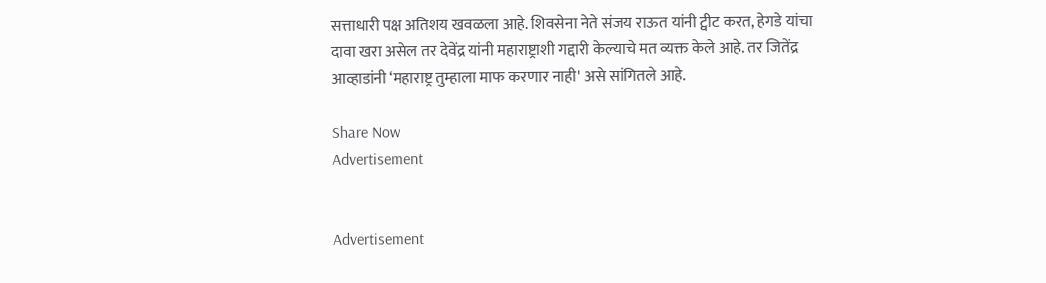सत्ताधारी पक्ष अतिशय खवळला आहे. शिवसेना नेते संजय राऊत यांनी ट्वीट करत, हेगडे यांचा दावा खरा असेल तर देवेंद्र यांनी महाराष्ट्राशी गद्दारी केल्याचे मत व्यक्त केले आहे. तर जितेंद्र आव्हाडांनी ‘महाराष्ट्र तुम्हाला माफ करणार नाही' असे सांगितले आहे.

Share Now
Advertisement


Advertisement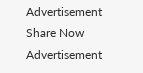Advertisement
Share Now
Advertisement